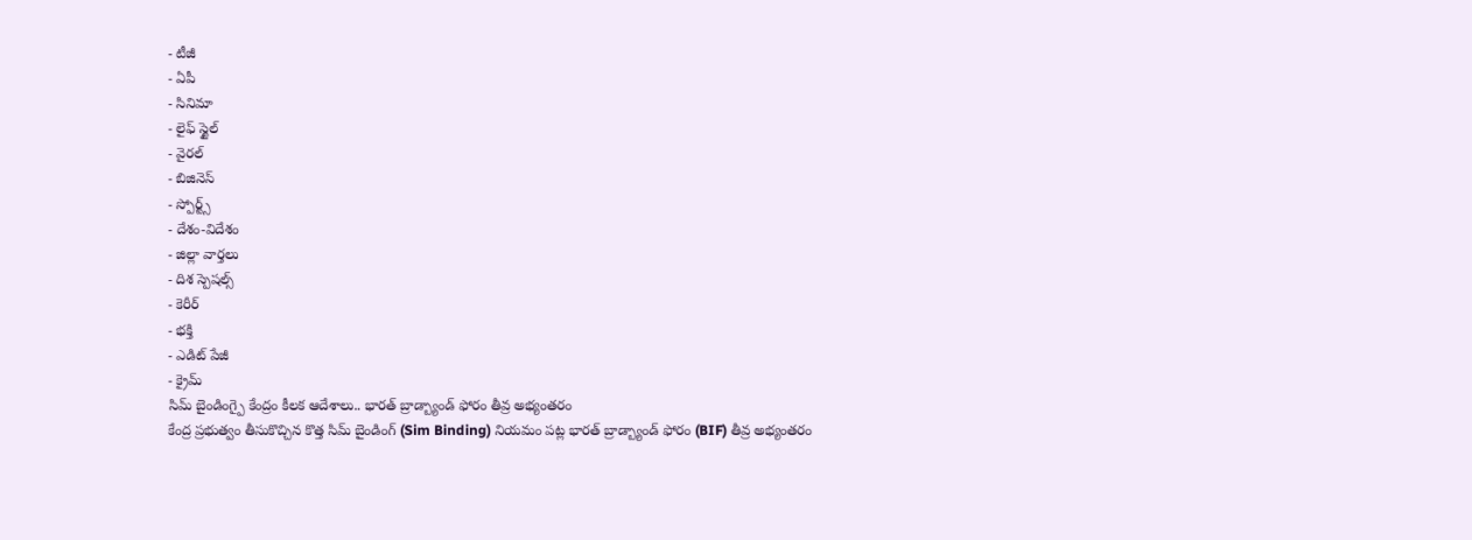- టీజీ
- ఏపీ
- సినిమా
- లైఫ్ స్టైల్
- వైరల్
- బిజినెస్
- స్పోర్ట్స్
- దేశం-విదేశం
- జిల్లా వార్తలు
- దిశ స్పెషల్స్
- కెరీర్
- భక్తి
- ఎడిట్ పేజీ
- క్రైమ్
సిమ్ బైండింగ్పై కేంద్రం కీలక ఆదేశాలు.. భారత్ బ్రాడ్బ్యాండ్ ఫోరం తీవ్ర అభ్యంతరం
కేంద్ర ప్రభుత్వం తీసుకొచ్చిన కొత్త సిమ్ బైండింగ్ (Sim Binding) నియమం పట్ల భారత్ బ్రాడ్బ్యాండ్ ఫోరం (BIF) తీవ్ర అభ్యంతరం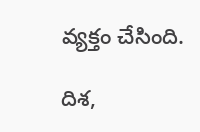వ్యక్తం చేసింది.

దిశ,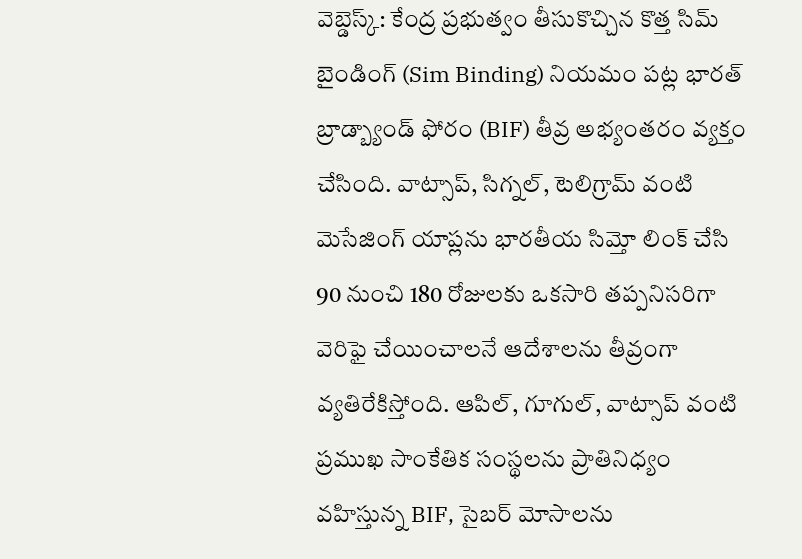వెబ్డెస్క్: కేంద్ర ప్రభుత్వం తీసుకొచ్చిన కొత్త సిమ్ బైండింగ్ (Sim Binding) నియమం పట్ల భారత్ బ్రాడ్బ్యాండ్ ఫోరం (BIF) తీవ్ర అభ్యంతరం వ్యక్తం చేసింది. వాట్సాప్, సిగ్నల్, టెలిగ్రామ్ వంటి మెసేజింగ్ యాప్లను భారతీయ సిమ్తో లింక్ చేసి 90 నుంచి 180 రోజులకు ఒకసారి తప్పనిసరిగా వెరిఫై చేయించాలనే ఆదేశాలను తీవ్రంగా వ్యతిరేకిస్తోంది. ఆపిల్, గూగుల్, వాట్సాప్ వంటి ప్రముఖ సాంకేతిక సంస్థలను ప్రాతినిధ్యం వహిస్తున్న BIF, సైబర్ మోసాలను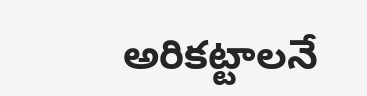అరికట్టాలనే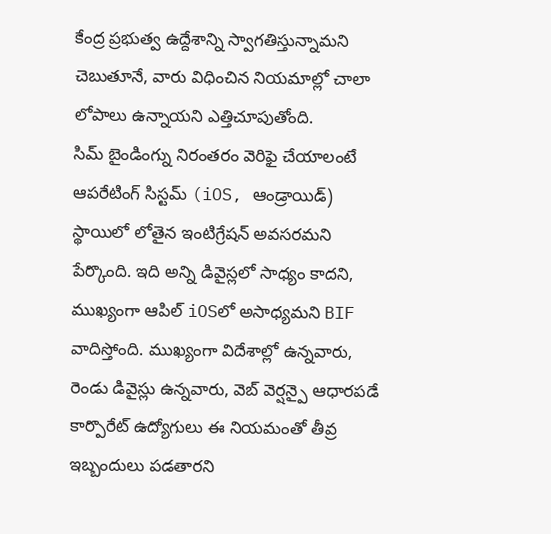కేంద్ర ప్రభుత్వ ఉద్దేశాన్ని స్వాగతిస్తున్నామని చెబుతూనే, వారు విధించిన నియమాల్లో చాలా లోపాలు ఉన్నాయని ఎత్తిచూపుతోంది.
సిమ్ బైండింగ్ను నిరంతరం వెరిఫై చేయాలంటే ఆపరేటింగ్ సిస్టమ్ (iOS, ఆండ్రాయిడ్) స్థాయిలో లోతైన ఇంటిగ్రేషన్ అవసరమని పేర్కొంది. ఇది అన్ని డివైస్లలో సాధ్యం కాదని, ముఖ్యంగా ఆపిల్ iOSలో అసాధ్యమని BIF వాదిస్తోంది. ముఖ్యంగా విదేశాల్లో ఉన్నవారు, రెండు డివైస్లు ఉన్నవారు, వెబ్ వెర్షన్పై ఆధారపడే కార్పొరేట్ ఉద్యోగులు ఈ నియమంతో తీవ్ర ఇబ్బందులు పడతారని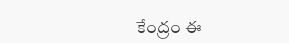కేంద్రం ఈ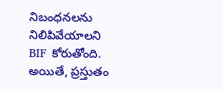నిబంధనలను నిలిపివేయాలని BIF కోరుతోంది. అయితే, ప్రస్తుతం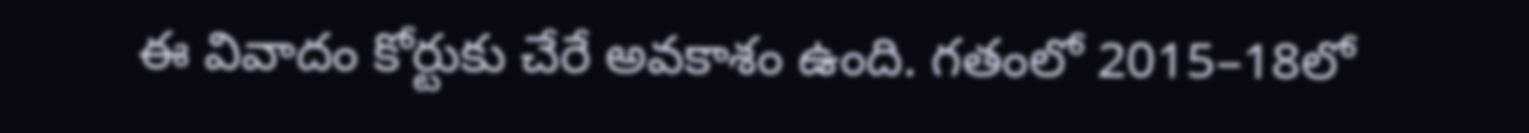ఈ వివాదం కోర్టుకు చేరే అవకాశం ఉంది. గతంలో 2015–18లో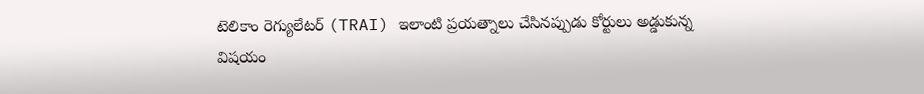టెలికాం రెగ్యులేటర్ (TRAI) ఇలాంటి ప్రయత్నాలు చేసినప్పుడు కోర్టులు అడ్డుకున్న విషయం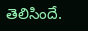తెలిసిందే.